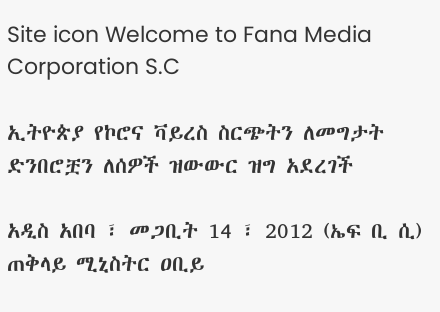Site icon Welcome to Fana Media Corporation S.C

ኢትዮጵያ የኮሮና ቫይረስ ስርጭትን ለመግታት ድንበሮቿን ለሰዎች ዝውውር ዝግ አደረገች

አዲስ አበባ ፣ መጋቢት 14 ፣ 2012 (ኤፍ ቢ ሲ) ጠቅላይ ሚኒስትር ዐቢይ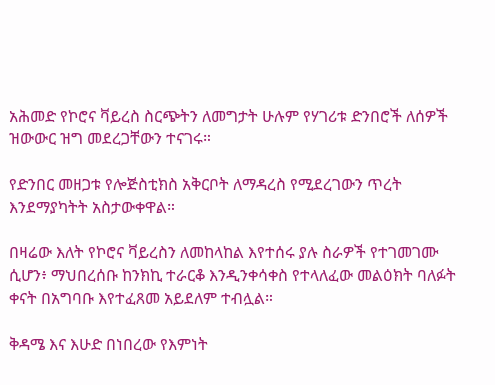አሕመድ የኮሮና ቫይረስ ስርጭትን ለመግታት ሁሉም የሃገሪቱ ድንበሮች ለሰዎች ዝውውር ዝግ መደረጋቸውን ተናገሩ።

የድንበር መዘጋቱ የሎጅስቲክስ አቅርቦት ለማዳረስ የሚደረገውን ጥረት እንደማያካትት አስታውቀዋል።

በዛሬው እለት የኮሮና ቫይረስን ለመከላከል እየተሰሩ ያሉ ስራዎች የተገመገሙ ሲሆን፥ ማህበረሰቡ ከንክኪ ተራርቆ እንዲንቀሳቀስ የተላለፈው መልዕክት ባለፉት ቀናት በአግባቡ እየተፈጸመ አይደለም ተብሏል።

ቅዳሜ እና እሁድ በነበረው የእምነት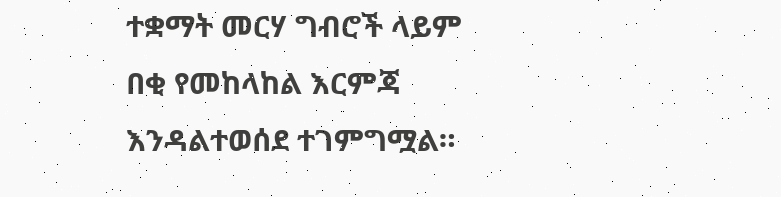ተቋማት መርሃ ግብሮች ላይም በቂ የመከላከል እርምጃ እንዳልተወሰደ ተገምግሟል።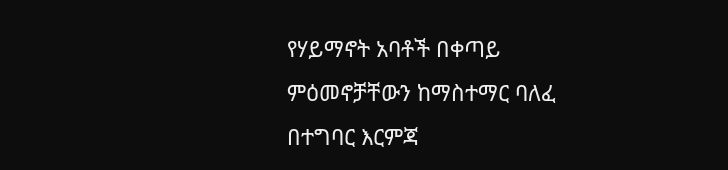የሃይማኖት አባቶች በቀጣይ ምዕመኖቻቸውን ከማስተማር ባለፈ በተግባር እርምጃ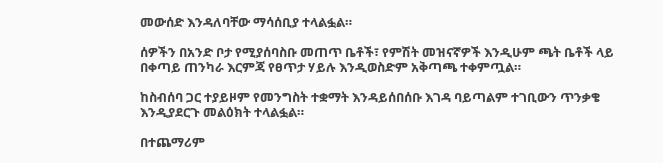መውሰድ እንዳለባቸው ማሳሰቢያ ተላልፏል።

ሰዎችን በአንድ ቦታ የሚያሰባስቡ መጠጥ ቤቶች፣ የምሽት መዝናኛዎች እንዲሁም ጫት ቤቶች ላይ በቀጣይ ጠንካራ እርምጃ የፀጥታ ሃይሉ እንዲወስድም አቅጣጫ ተቀምጧል።

ከስብሰባ ጋር ተያይዞም የመንግስት ተቋማት እንዳይሰበሰቡ እገዳ ባይጣልም ተገቢውን ጥንቃቄ እንዲያደርጉ መልዕክት ተላልፏል።

በተጨማሪም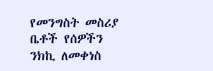የመንግስት መስሪያ ቤቶች የሰዎችን ንክኪ ለመቀነስ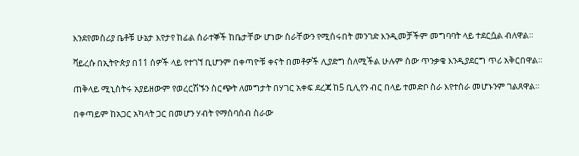እንደየመስሪያ ቤቶቹ ሁኔታ እየታየ ከፊል ሰራተኞች ከቤታቸው ሆነው ስራቸውን የሚሰሩበት መንገድ እንዲመቻችም መግባባት ላይ ተደርሷል ብለዋል።

ቫይረሱ በኢትዮጵያ በ11 ሰዎች ላይ የተገኘ ቢሆንም በቀጣዮቹ ቀናት በመቶዎች ሊያድግ ስለሚችል ሁሉም ሰው ጥንቃቄ እንዲያደርግ ጥሪ አቅርበዋል።

ጠቅላይ ሚኒስትሩ አያይዘውም የወረርሽኙን ስርጭት ለመግታት በሃገር አቀፍ ደረጃ ከ5 ቢሊየን ብር በላይ ተመድቦ ስራ እየተሰራ መሆኑንም ገልጸዋል።

በቀጣይም ከአጋር አካላት ጋር በመሆን ሃብት የማሰባሰብ ስራው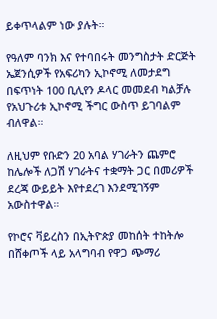ይቀጥላልም ነው ያሉት።

የዓለም ባንክ እና የተባበሩት መንግስታት ድርጅት ኤጀንሲዎች የአፍሪካን ኢኮኖሚ ለመታደግ በፍጥነት 100 ቢሊየን ዶላር መመደብ ካልቻሉ የአህጉሪቱ ኢኮኖሚ ችግር ውስጥ ይገባልም ብለዋል።

ለዚህም የቡድን 20 አባል ሃገራትን ጨምሮ ከሌሎች ለጋሽ ሃገራትና ተቋማት ጋር በመሪዎች ደረጃ ውይይት እየተደረገ እንደሚገኝም አውስተዋል።

የኮሮና ቫይረስን በኢትዮጵያ መከሰት ተከትሎ በሸቀጦች ላይ አላግባብ የዋጋ ጭማሪ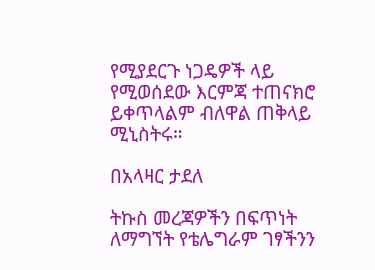የሚያደርጉ ነጋዴዎች ላይ የሚወሰደው እርምጃ ተጠናክሮ ይቀጥላልም ብለዋል ጠቅላይ ሚኒስትሩ።

በአላዛር ታደለ

ትኩስ መረጃዎችን በፍጥነት ለማግኘት የቴሌግራም ገፃችንን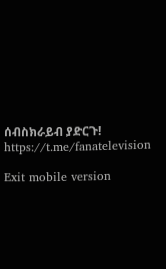ሰብስክራይብ ያድርጉ!
https://t.me/fanatelevision

Exit mobile version